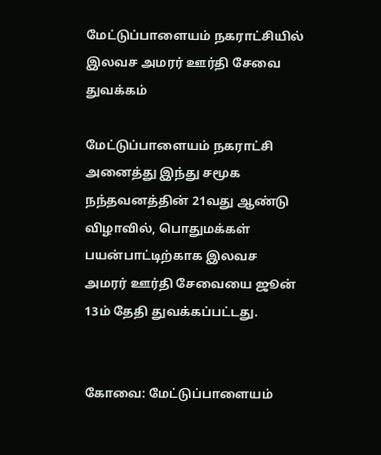மேட்டுப்பாளையம் நகராட்சியில் இலவச அமரர் ஊர்தி சேவை துவக்கம்

மேட்டுப்பாளையம் நகராட்சி அனைத்து இந்து சமூக நந்தவனத்தின் 21வது ஆண்டு விழாவில், பொதுமக்கள் பயன்பாட்டிற்காக இலவச அமரர் ஊர்தி சேவையை ஜூன் 13ம் தேதி துவக்கப்பட்டது.


கோவை: மேட்டுப்பாளையம்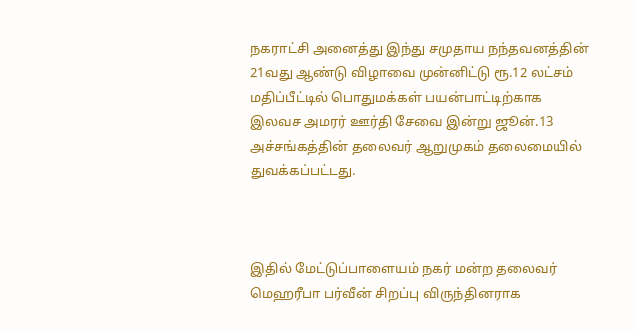நகராட்சி அனைத்து இந்து சமுதாய நந்தவனத்தின் 21வது ஆண்டு விழாவை முன்னிட்டு ரூ.12 லட்சம் மதிப்பீட்டில் பொதுமக்கள் பயன்பாட்டிற்காக இலவச அமரர் ஊர்தி சேவை இன்று ஜூன்.13 அச்சங்கத்தின் தலைவர் ஆறுமுகம் தலைமையில் துவக்கப்பட்டது.



இதில் மேட்டுப்பாளையம் நகர் மன்ற தலைவர் மெஹரீபா பர்வீன் சிறப்பு விருந்தினராக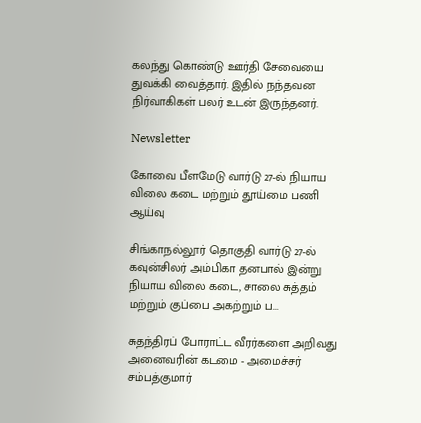கலந்து கொண்டு ஊர்தி சேவையை துவக்கி வைத்தார். இதில் நந்தவன நிர்வாகிகள் பலர் உடன் இருந்தனர்.

Newsletter

கோவை பீளமேடு வார்டு 27-ல் நியாய விலை கடை மற்றும் தூய்மை பணி ஆய்வு

சிங்காநல்லூர் தொகுதி வார்டு 27-ல் கவுன்சிலர் அம்பிகா தனபால் இன்று நியாய விலை கடை, சாலை சுத்தம் மற்றும் குப்பை அகற்றும் ப...

சுதந்திரப் போராட்ட வீரர்களை அறிவது அனைவரின் கடமை - அமைச்சர் சம்பத்குமார்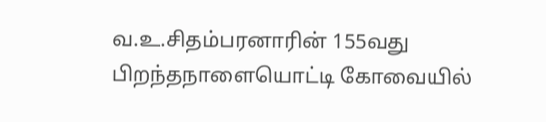வ.உ.சிதம்பரனாரின் 155வது பிறந்தநாளையொட்டி கோவையில்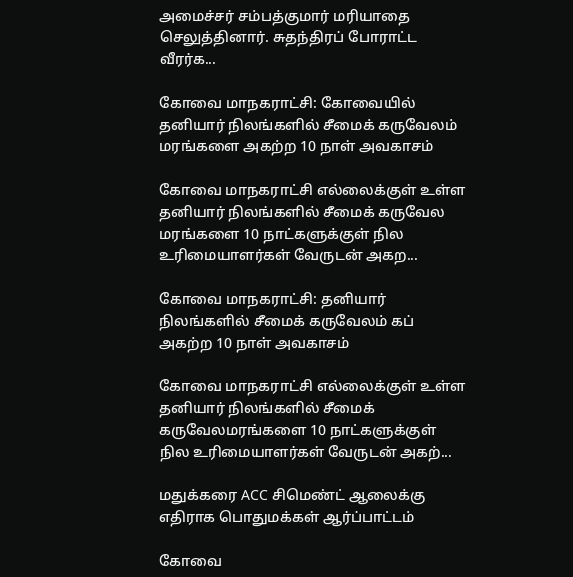அமைச்சர் சம்பத்குமார் மரியாதை செலுத்தினார். சுதந்திரப் போராட்ட வீரர்க...

கோவை மாநகராட்சி: கோவையில் தனியார் நிலங்களில் சீமைக் கருவேலம் மரங்களை அகற்ற 10 நாள் அவகாசம்

கோவை மாநகராட்சி எல்லைக்குள் உள்ள தனியார் நிலங்களில் சீமைக் கருவேல மரங்களை 10 நாட்களுக்குள் நில உரிமையாளர்கள் வேருடன் அகற...

கோவை மாநகராட்சி: தனியார் நிலங்களில் சீமைக் கருவேலம் கப் அகற்ற 10 நாள் அவகாசம்

கோவை மாநகராட்சி எல்லைக்குள் உள்ள தனியார் நிலங்களில் சீமைக் கருவேலமரங்களை 10 நாட்களுக்குள் நில உரிமையாளர்கள் வேருடன் அகற்...

மதுக்கரை ACC சிமெண்ட் ஆலைக்கு எதிராக பொதுமக்கள் ஆர்ப்பாட்டம்

கோவை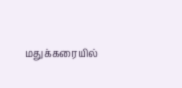மதுக்கரையில்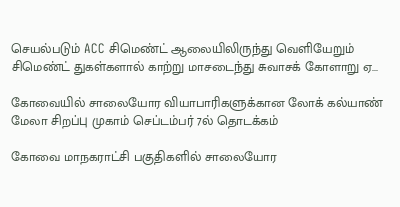செயல்படும் ACC சிமெண்ட் ஆலையிலிருந்து வெளியேறும் சிமெண்ட் துகள்களால் காற்று மாசடைந்து சுவாசக் கோளாறு ஏ...

கோவையில் சாலையோர வியாபாரிகளுக்கான லோக் கல்யாண் மேலா சிறப்பு முகாம் செப்டம்பர் 7ல் தொடக்கம்

கோவை மாநகராட்சி பகுதிகளில் சாலையோர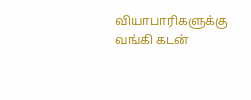வியாபாரிகளுக்கு வங்கி கடன்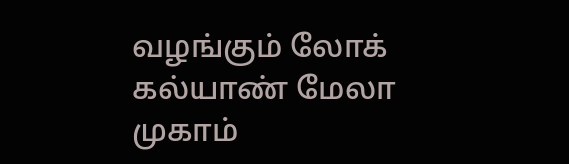வழங்கும் லோக் கல்யாண் மேலா முகாம்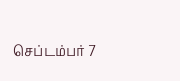செப்டம்பர் 7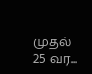முதல் 25 வர...